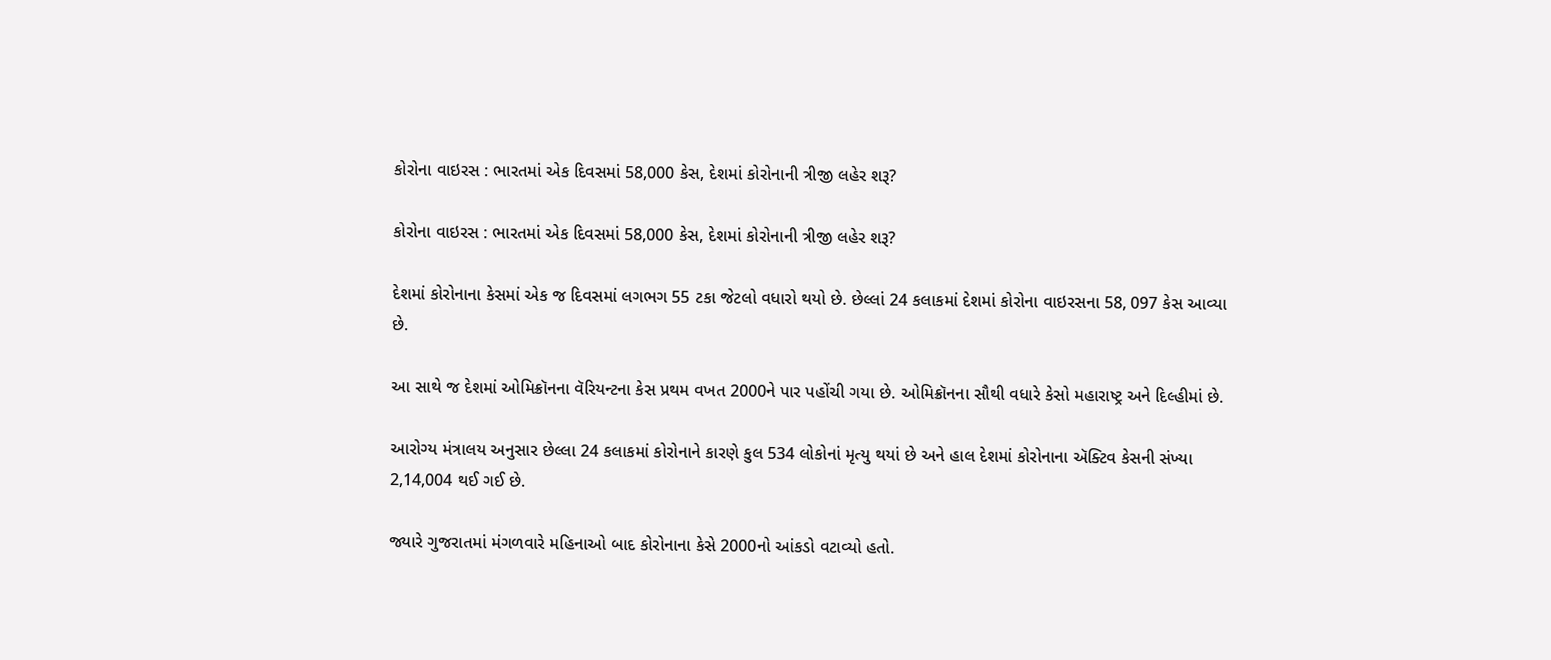કોરોના વાઇરસ : ભારતમાં એક દિવસમાં 58,000 કેસ, દેશમાં કોરોનાની ત્રીજી લહેર શરૂ?

કોરોના વાઇરસ : ભારતમાં એક દિવસમાં 58,000 કેસ, દેશમાં કોરોનાની ત્રીજી લહેર શરૂ?

દેશમાં કોરોનાના કેસમાં એક જ દિવસમાં લગભગ 55 ટકા જેટલો વધારો થયો છે. છેલ્લાં 24 કલાકમાં દેશમાં કોરોના વાઇરસના 58, 097 કેસ આવ્યા છે.

આ સાથે જ દેશમાં ઓમિક્રૉનના વૅરિયન્ટના કેસ પ્રથમ વખત 2000ને પાર પહોંચી ગયા છે. ઓમિક્રૉનના સૌથી વધારે કેસો મહારાષ્ટ્ર અને દિલ્હીમાં છે.

આરોગ્ય મંત્રાલય અનુસાર છેલ્લા 24 કલાકમાં કોરોનાને કારણે કુલ 534 લોકોનાં મૃત્યુ થયાં છે અને હાલ દેશમાં કોરોનાના ઍક્ટિવ કેસની સંખ્યા 2,14,004 થઈ ગઈ છે.

જ્યારે ગુજરાતમાં મંગળવારે મહિનાઓ બાદ કોરોનાના કેસે 2000નો આંકડો વટાવ્યો હતો.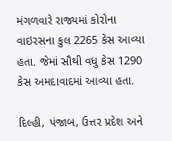મંગળવારે રાજ્યમાં કોરોના વાઇરસના કુલ 2265 કેસ આવ્યા હતા. જેમાં સૌથી વધુ કેસ 1290 કેસ અમદાવાદમાં આવ્યા હતા.

દિલ્હી, પંજાબ, ઉત્તર પ્રદેશ અને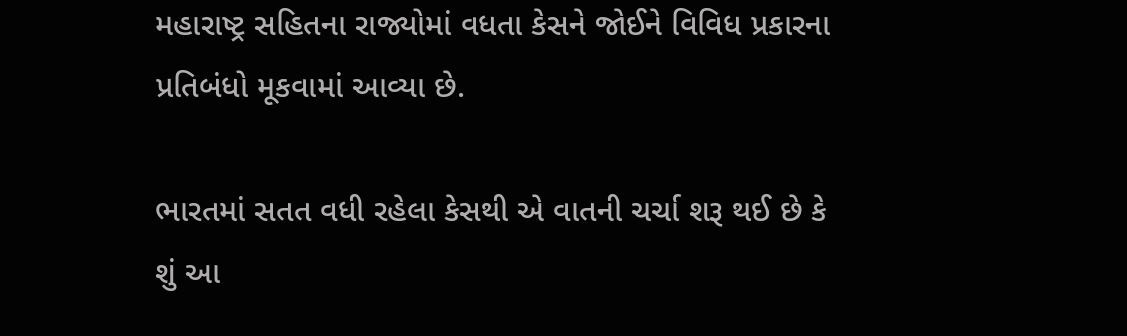મહારાષ્ટ્ર સહિતના રાજ્યોમાં વધતા કેસને જોઈને વિવિધ પ્રકારના પ્રતિબંધો મૂકવામાં આવ્યા છે.

ભારતમાં સતત વધી રહેલા કેસથી એ વાતની ચર્ચા શરૂ થઈ છે કે શું આ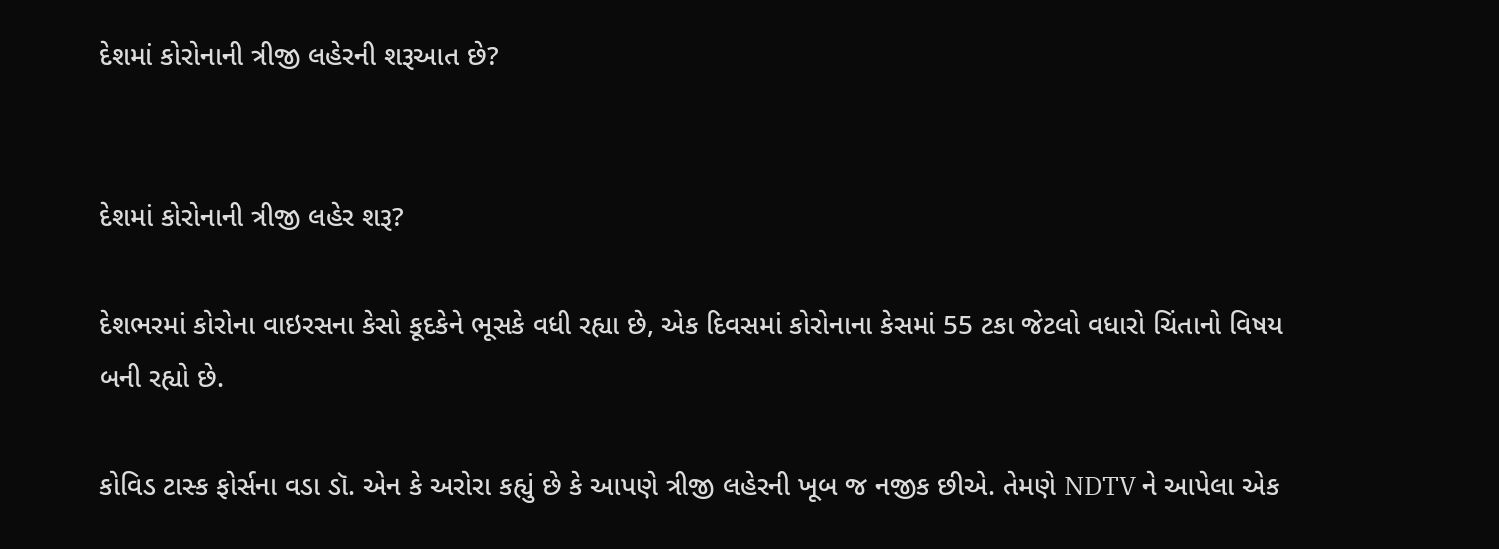દેશમાં કોરોનાની ત્રીજી લહેરની શરૂઆત છે?


દેશમાં કોરોનાની ત્રીજી લહેર શરૂ?

દેશભરમાં કોરોના વાઇરસના કેસો કૂદકેને ભૂસકે વધી રહ્યા છે, એક દિવસમાં કોરોનાના કેસમાં 55 ટકા જેટલો વધારો ચિંતાનો વિષય બની રહ્યો છે.

કોવિડ ટાસ્ક ફોર્સના વડા ડૉ. એન કે અરોરા કહ્યું છે કે આપણે ત્રીજી લહેરની ખૂબ જ નજીક છીએ. તેમણે NDTV ને આપેલા એક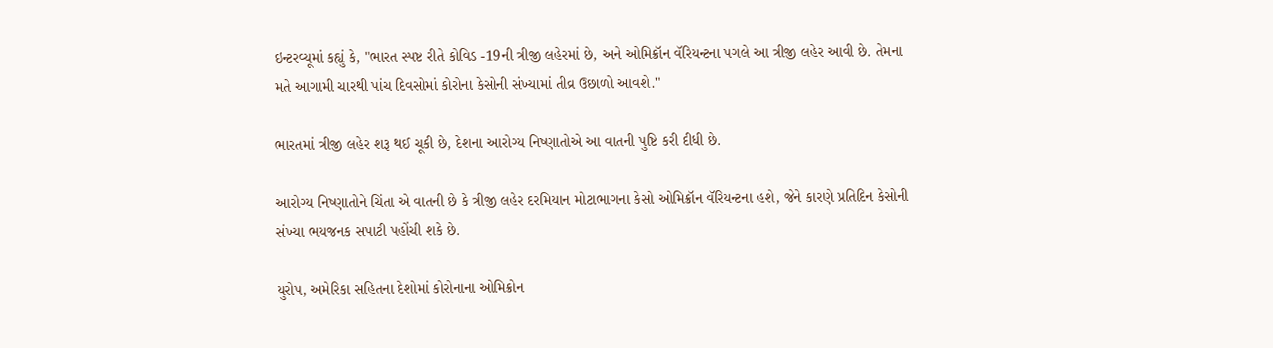ઇન્ટરવ્યૂમાં કહ્યું કે, "ભારત સ્પષ્ટ રીતે કોવિડ -19ની ત્રીજી લહેરમાં છે, અને ઓમિક્રૉન વૅરિયન્ટના પગલે આ ત્રીજી લહેર આવી છે. તેમના મતે આગામી ચારથી પાંચ દિવસોમાં કોરોના કેસોની સંખ્યામાં તીવ્ર ઉછાળો આવશે."

ભારતમાં ત્રીજી લહેર શરૂ થઈ ચૂકી છે, દેશના આરોગ્ય નિષ્ણાતોએ આ વાતની પુષ્ટિ કરી દીધી છે.

આરોગ્ય નિષ્ણાતોને ચિંતા એ વાતની છે કે ત્રીજી લહેર દરમિયાન મોટાભાગના કેસો ઓમિક્રૉન વૅરિયન્ટના હશે, જેને કારણે પ્રતિદિન કેસોની સંખ્યા ભયજનક સપાટી પહોંચી શકે છે.

યુરોપ, અમેરિકા સહિતના દેશોમાં કોરોનાના ઓમિક્રોન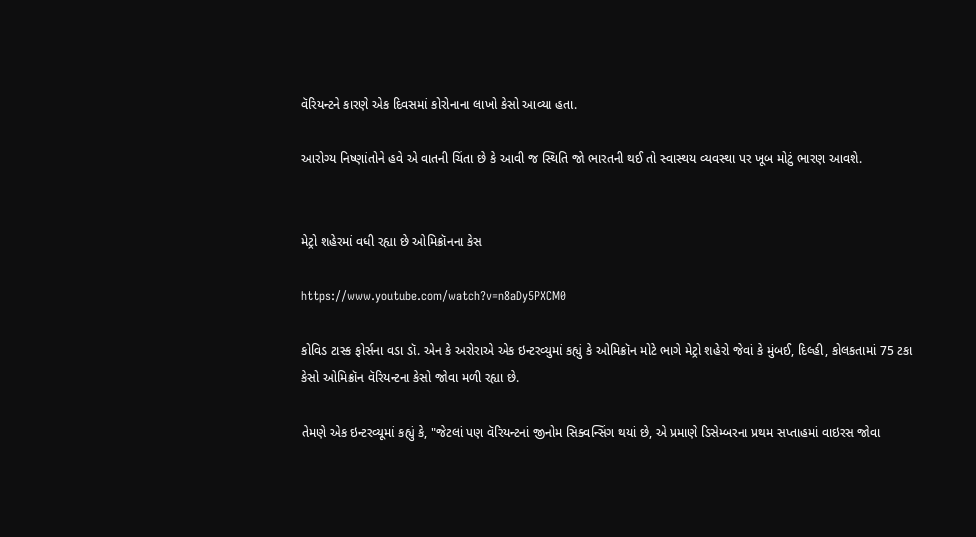વૅરિયન્ટને કારણે એક દિવસમાં કોરોનાના લાખો કેસો આવ્યા હતા.

આરોગ્ય નિષ્ણાંતોને હવે એ વાતની ચિંતા છે કે આવી જ સ્થિતિ જો ભારતની થઈ તો સ્વાસ્થય વ્યવસ્થા પર ખૂબ મોટું ભારણ આવશે.


મેટ્રો શહેરમાં વધી રહ્યા છે ઓમિક્રૉનના કેસ

https://www.youtube.com/watch?v=n8aDy5PXCM0

કોવિડ ટાસ્ક ફોર્સના વડા ડૉ. એન કે અરોરાએ એક ઇન્ટરવ્યુમાં કહ્યું કે ઓમિક્રૉન મોટે ભાગે મેટ્રો શહેરો જેવાં કે મુંબઈ, દિલ્હી, કોલકતામાં 75 ટકા કેસો ઓમિક્રૉન વૅરિયન્ટના કેસો જોવા મળી રહ્યા છે.

તેમણે એક ઇન્ટરવ્યૂમાં કહ્યું કે, "જેટલાં પણ વૅરિયન્ટનાં જીનોમ સિક્વન્સિંગ થયાં છે, એ પ્રમાણે ડિસેમ્બરના પ્રથમ સપ્તાહમાં વાઇરસ જોવા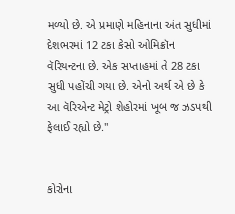મળ્યો છે. એ પ્રમાણે મહિનાના અંત સુધીમાં દેશભરમાં 12 ટકા કેસો ઓમિક્રૉન વૅરિયન્ટના છે. એક સપ્તાહમાં તે 28 ટકા સુધી પહોંચી ગયા છે. એનો અર્થ એ છે કે આ વૅરિએન્ટ મેટ્રો શેહોરમાં ખૂબ જ ઝડપથી ફેલાઈ રહ્યો છે."


કોરોના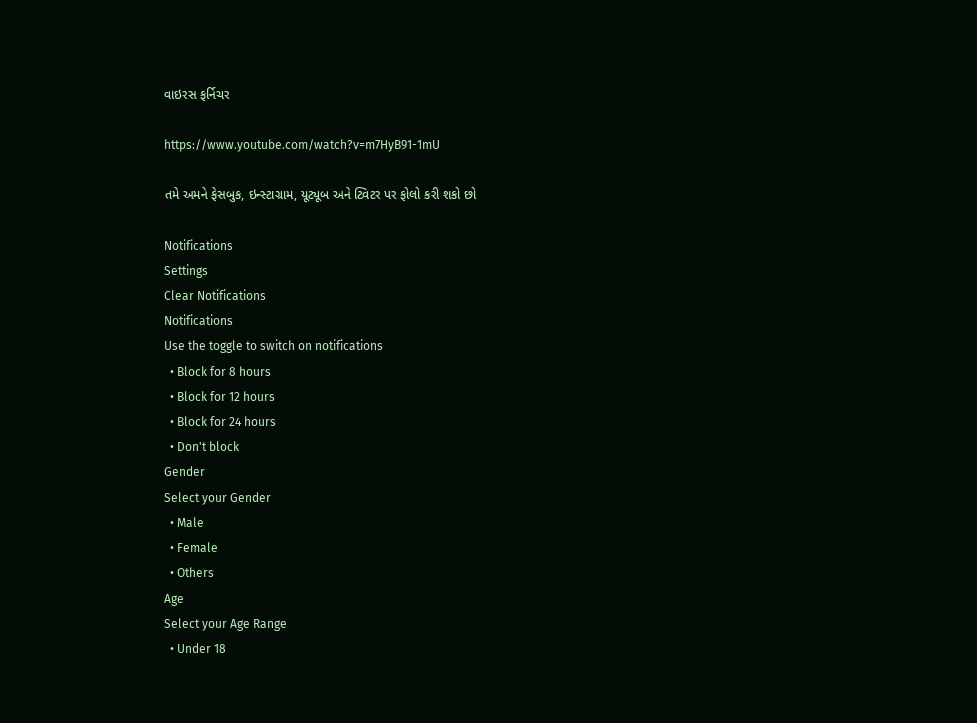વાઇરસ ફર્નિચર

https://www.youtube.com/watch?v=m7HyB91-1mU

તમે અમને ફેસબુક, ઇન્સ્ટાગ્રામ, યૂટ્યૂબ અને ટ્વિટર પર ફોલો કરી શકો છો

Notifications
Settings
Clear Notifications
Notifications
Use the toggle to switch on notifications
  • Block for 8 hours
  • Block for 12 hours
  • Block for 24 hours
  • Don't block
Gender
Select your Gender
  • Male
  • Female
  • Others
Age
Select your Age Range
  • Under 18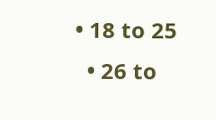• 18 to 25
  • 26 to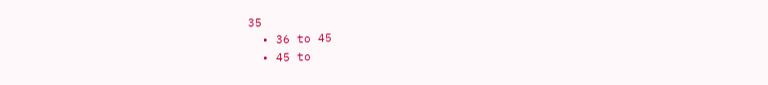35
  • 36 to 45
  • 45 to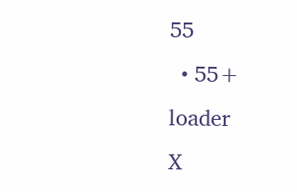55
  • 55+
loader
X